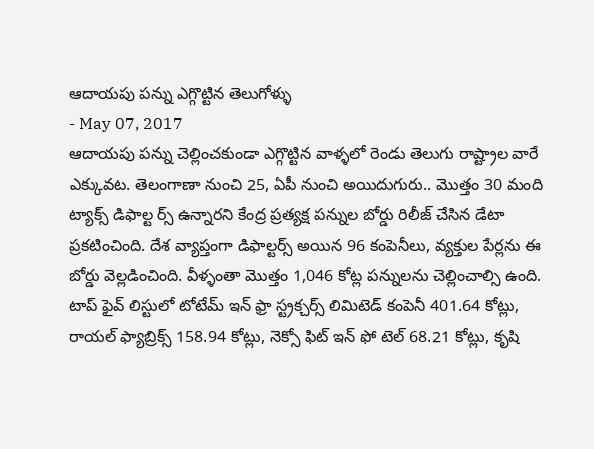ఆదాయపు పన్ను ఎగ్గొట్టిన తెలుగోళ్ళు
- May 07, 2017
ఆదాయపు పన్ను చెల్లించకుండా ఎగ్గొట్టిన వాళ్ళలో రెండు తెలుగు రాష్ట్రాల వారే ఎక్కువట. తెలంగాణా నుంచి 25, ఏపీ నుంచి అయిదుగురు.. మొత్తం 30 మంది ట్యాక్స్ డిఫాల్ట ర్స్ ఉన్నారని కేంద్ర ప్రత్యక్ష పన్నుల బోర్డు రిలీజ్ చేసిన డేటా ప్రకటించింది. దేశ వ్యాప్తంగా డిఫాల్టర్స్ అయిన 96 కంపెనీలు, వ్యక్తుల పేర్లను ఈ బోర్డు వెల్లడించింది. వీళ్ళంతా మొత్తం 1,046 కోట్ల పన్నులను చెల్లించాల్సి ఉంది. టాప్ ఫైవ్ లిస్టులో టోటేమ్ ఇన్ ఫ్రా స్ట్రక్చర్స్ లిమిటెడ్ కంపెనీ 401.64 కోట్లు, రాయల్ ఫ్యాబ్రిక్స్ 158.94 కోట్లు, నెక్సో ఫిట్ ఇన్ ఫో టెల్ 68.21 కోట్లు, కృషి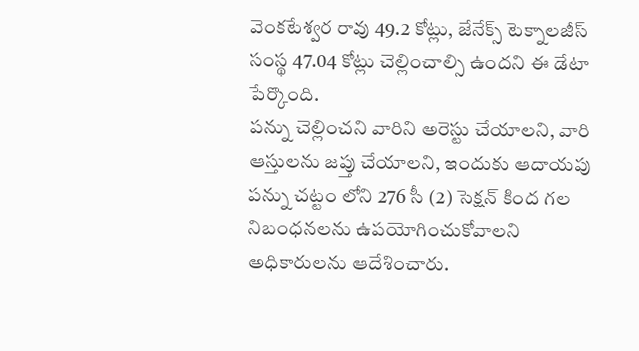వెంకటేశ్వర రావు 49.2 కోట్లు, జేనేక్స్ టెక్నాలజీస్ సంస్థ 47.04 కోట్లు చెల్లించాల్సి ఉందని ఈ డేటా పేర్కొంది.
పన్ను చెల్లించని వారిని అరెస్టు చేయాలని, వారి ఆస్తులను జప్తు చేయాలని, ఇందుకు ఆదాయపు పన్ను చట్టం లోని 276 సీ (2) సెక్షన్ కింద గల నిబంధనలను ఉపయోగించుకోవాలని అధికారులను ఆదేశించారు.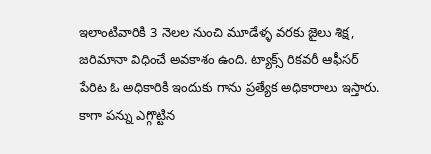ఇలాంటివారికి 3 నెలల నుంచి మూడేళ్ళ వరకు జైలు శిక్ష, జరిమానా విధించే అవకాశం ఉంది. ట్యాక్స్ రికవరీ ఆఫీసర్ పేరిట ఓ అధికారికి ఇందుకు గాను ప్రత్యేక అధికారాలు ఇస్తారు. కాగా పన్ను ఎగ్గొట్టిన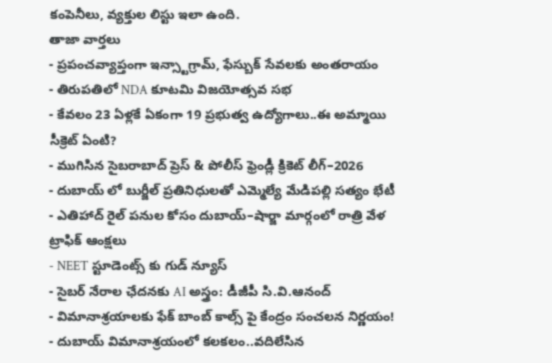కంపెనీలు, వ్యక్తుల లిస్టు ఇలా ఉంది.
తాజా వార్తలు
- ప్రపంచవ్యాప్తంగా ఇన్స్టాగ్రామ్, ఫేస్బుక్ సేవలకు అంతరాయం
- తిరుపతిలో NDA కూటమి విజయోత్సవ సభ
- కేవలం 23 ఏళ్లకే ఏకంగా 19 ప్రభుత్వ ఉద్యోగాలు..ఈ అమ్మాయి సీక్రెట్ ఏంటి?
- ముగిసిన సైబరాబాద్ ప్రెస్ & పోలీస్ ఫ్రెండ్లీ క్రికెట్ లీగ్–2026
- దుబాయ్ లో బుర్జీల్ ప్రతినిధులతో ఎమ్మెల్యే మేడిపల్లి సత్యం భేటీ
- ఎతిహాద్ రైల్ పనుల కోసం దుబాయ్–షార్జా మార్గంలో రాత్రి వేళ ట్రాఫిక్ ఆంక్షలు
- NEET స్టూడెంట్స్ కు గుడ్ న్యూస్
- సైబర్ నేరాల ఛేదనకు AI అస్త్రం: డీజీపీ సి.వి.ఆనంద్
- విమానాశ్రయాలకు ఫేక్ బాంబ్ కాల్స్ పై కేంద్రం సంచలన నిర్ణయం!
- దుబాయ్ విమానాశ్రయంలో కలకలం..వదిలేసిన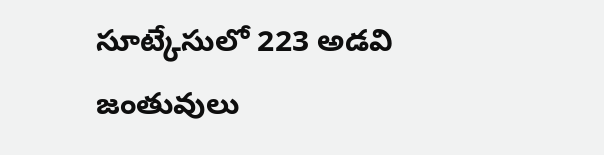సూట్కేసులో 223 అడవి జంతువులు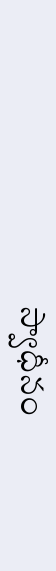స్వాధీనం